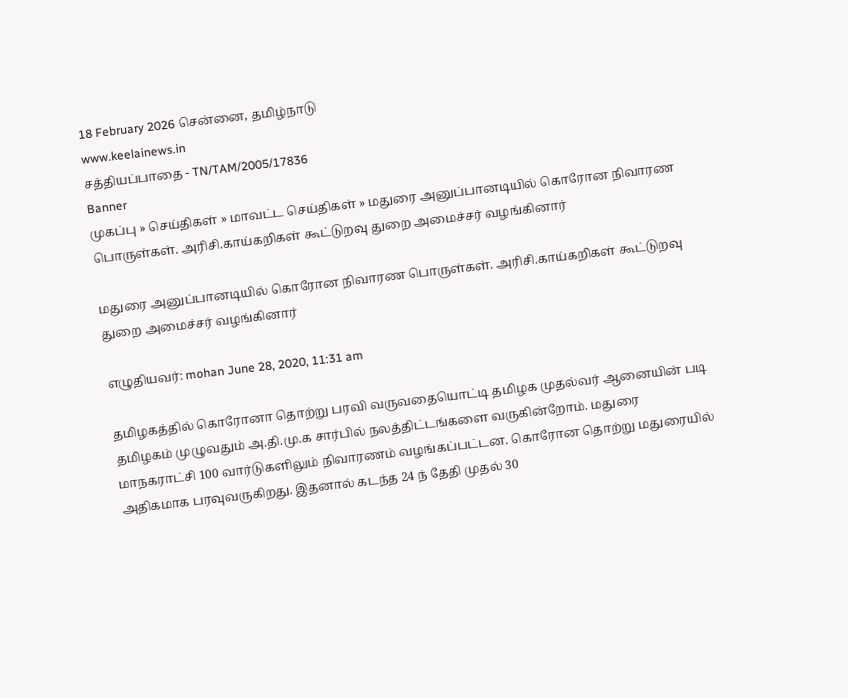18 February 2026 சென்னை, தமிழ்நாடு
www.keelainews.in
சத்தியப்பாதை - TN/TAM/2005/17836
Banner
முகப்பு » செய்திகள் » மாவட்ட செய்திகள் » மதுரை அனுப்பானடியில் கொரோன நிவாரண பொருள்கள். அரிசி.காய்கறிகள் கூட்டுறவு துறை அமைச்சர் வழங்கினார்

மதுரை அனுப்பானடியில் கொரோன நிவாரண பொருள்கள். அரிசி.காய்கறிகள் கூட்டுறவு துறை அமைச்சர் வழங்கினார்

எழுதியவர்: mohan June 28, 2020, 11:31 am

தமிழகத்தில் கொரோனா தொற்று பரவி வருவதையொட்டி தமிழக முதல்வர் ஆனையின் படி தமிழகம் முழுவதும் அ.தி.மு.க சார்பில் நலத்திட்டங்களை வருகின்றோம். மதுரை மாநகராட்சி 100 வார்டுகளிலும் நிவாரணம் வழங்கப்பட்டன. கொரோன தொற்று மதுரையில் அதிகமாக பரவுவருகிறது. இதனால் கடந்த 24 ந் தேதி முதல் 30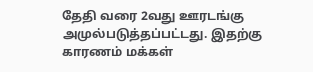தேதி வரை 2வது ஊரடங்கு அமுல்படுத்தப்பட்டது. இதற்கு காரணம் மக்கள்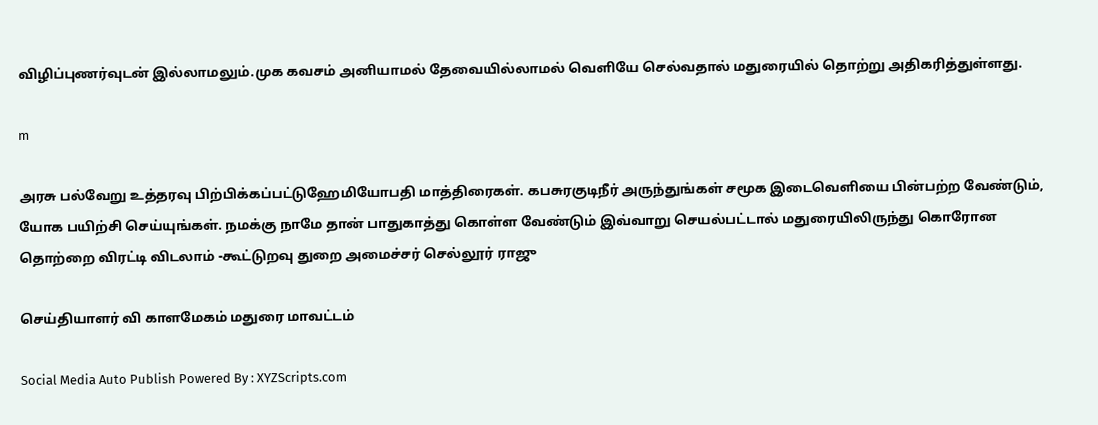விழிப்புணர்வுடன் இல்லாமலும்.முக கவசம் அனியாமல் தேவையில்லாமல் வெளியே செல்வதால் மதுரையில் தொற்று அதிகரித்துள்ளது.

m

அரசு பல்வேறு உத்தரவு பிற்பிக்கப்பட்டுஹேமியோபதி மாத்திரைகள். கபசுரகுடிநீர் அருந்துங்கள் சமூக இடைவெளியை பின்பற்ற வேண்டும், யோக பயிற்சி செய்யுங்கள். நமக்கு நாமே தான் பாதுகாத்து கொள்ள வேண்டும் இவ்வாறு செயல்பட்டால் மதுரையிலிருந்து கொரோன தொற்றை விரட்டி விடலாம் -கூட்டுறவு துறை அமைச்சர் செல்லூர் ராஜு

செய்தியாளர் வி காளமேகம் மதுரை மாவட்டம்

Social Media Auto Publish Powered By : XYZScripts.com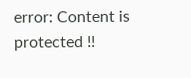error: Content is protected !!